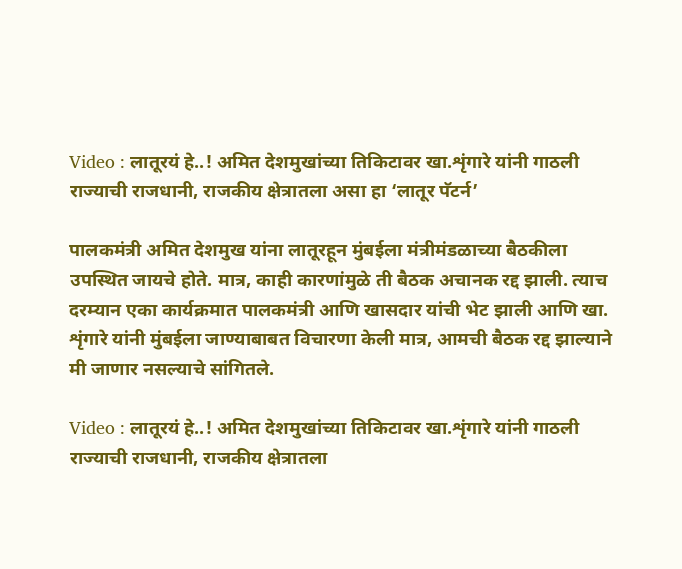Video : लातूरयं हे..! अमित देशमुखांच्या तिकिटावर खा.शृंगारे यांनी गाठली राज्याची राजधानी, राजकीय क्षेत्रातला असा हा ‘लातूर पॅटर्न’

पालकमंत्री अमित देशमुख यांना लातूरहून मुंबईला मंत्रीमंडळाच्या बैठकीला उपस्थित जायचे होते. मात्र, काही कारणांमुळे ती बैठक अचानक रद्द झाली. त्याच दरम्यान एका कार्यक्रमात पालकमंत्री आणि खासदार यांची भेट झाली आणि खा. शृंगारे यांनी मुंबईला जाण्याबाबत विचारणा केली मात्र, आमची बैठक रद्द झाल्याने मी जाणार नसल्याचे सांगितले.

Video : लातूरयं हे..! अमित देशमुखांच्या तिकिटावर खा.शृंगारे यांनी गाठली राज्याची राजधानी, राजकीय क्षेत्रातला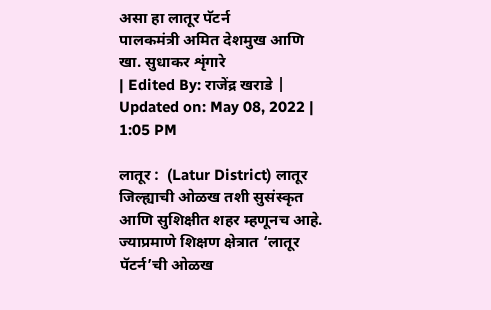असा हा लातूर पॅटर्न
पालकमंत्री अमित देशमुख आणि खा. सुधाकर शृंगारे
| Edited By: राजेंद्र खराडे | Updated on: May 08, 2022 | 1:05 PM

लातूर :  (Latur District) लातूर जिल्ह्याची ओळख तशी सुसंस्कृत आणि सुशिक्षीत शहर म्हणूनच आहे. ज्याप्रमाणे शिक्षण क्षेत्रात ‘लातूर पॅटर्न’ची ओळख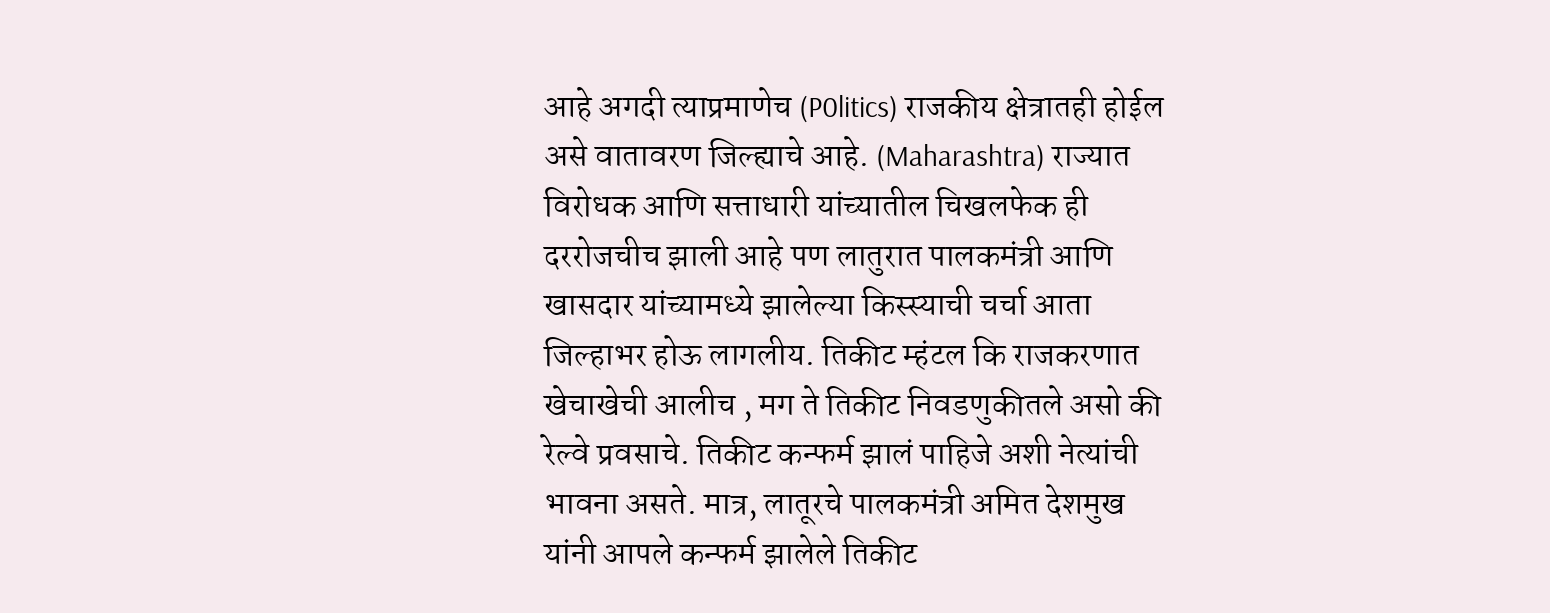आहे अगदी त्याप्रमाणेच (P0litics) राजकीय क्षेत्रातही होईल असे वातावरण जिल्ह्याचे आहे. (Maharashtra) राज्यात विरोधक आणि सत्ताधारी यांच्यातील चिखलफेक ही दररोजचीच झाली आहे पण लातुरात पालकमंत्री आणि खासदार यांच्यामध्ये झालेल्या किस्स्याची चर्चा आता जिल्हाभर होऊ लागलीय. तिकीट म्हंटल कि राजकरणात खेचाखेची आलीच , मग ते तिकीट निवडणुकीतले असो की रेल्वे प्रवसाचे. तिकीट कन्फर्म झालं पाहिजे अशी नेत्यांची भावना असते. मात्र, लातूरचे पालकमंत्री अमित देशमुख यांनी आपले कन्फर्म झालेले तिकीट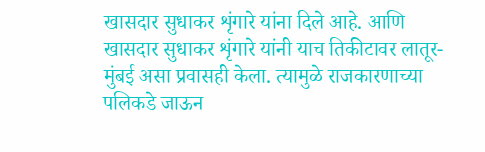खासदार सुधाकर शृंगारे यांना दिले आहे. आणि खासदार सुधाकर शृंगारे यांनी याच तिकीटावर लातूर-मुंबई असा प्रवासही केला. त्यामुळे राजकारणाच्या पलिकडे जाऊन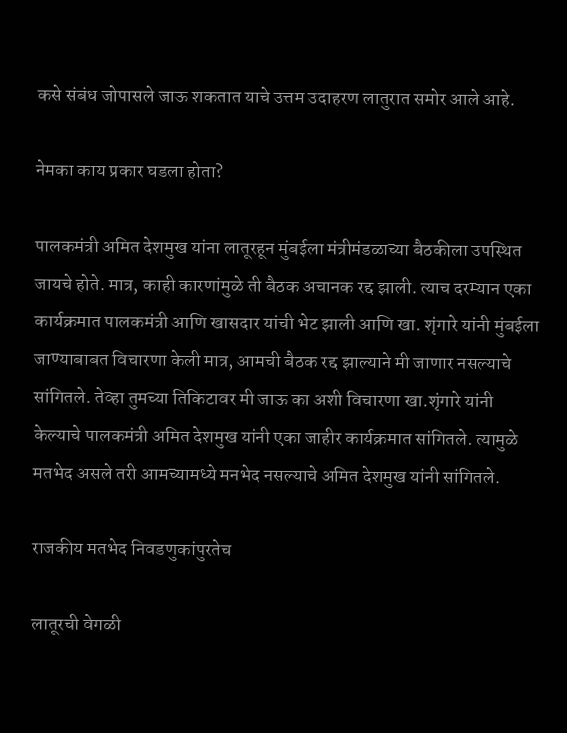कसे संबंध जोपासले जाऊ शकतात याचे उत्तम उदाहरण लातुरात समोर आले आहे.

नेमका काय प्रकार घडला होता?

पालकमंत्री अमित देशमुख यांना लातूरहून मुंबईला मंत्रीमंडळाच्या बैठकीला उपस्थित जायचे होते. मात्र, काही कारणांमुळे ती बैठक अचानक रद्द झाली. त्याच दरम्यान एका कार्यक्रमात पालकमंत्री आणि खासदार यांची भेट झाली आणि खा. शृंगारे यांनी मुंबईला जाण्याबाबत विचारणा केली मात्र, आमची बैठक रद्द झाल्याने मी जाणार नसल्याचे सांगितले. तेव्हा तुमच्या तिकिटावर मी जाऊ का अशी विचारणा खा.शृंगारे यांनी केल्याचे पालकमंत्री अमित देशमुख यांनी एका जाहीर कार्यक्रमात सांगितले. त्यामुळे मतभेद असले तरी आमच्यामध्ये मनभेद नसल्याचे अमित देशमुख यांनी सांगितले.

राजकीय मतभेद निवडणुकांपुरतेच

लातूरची वेगळी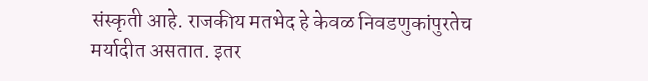संस्कृती आहे. राजकीय मतभेद हे केवळ निवडणुकांपुरतेच मर्यादीत असतात. इतर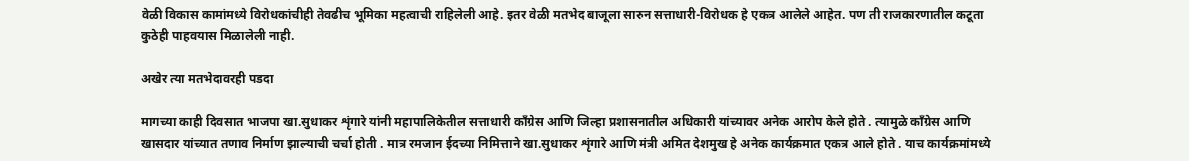वेळी विकास कामांमध्ये विरोधकांचीही तेवढीच भूमिका महत्वाची राहिलेली आहे. इतर वेळी मतभेद बाजूला सारुन सत्ताधारी-विरोधक हे एकत्र आलेले आहेत. पण ती राजकारणातील कटूता कुठेही पाहवयास मिळालेली नाही.

अखेर त्या मतभेदावरही पडदा

मागच्या काही दिवसात भाजपा खा.सुधाकर शृंगारे यांनी महापालिकेतील सत्ताधारी काँग्रेस आणि जिल्हा प्रशासनातील अधिकारी यांच्यावर अनेक आरोप केले होते . त्यामुळे काँग्रेस आणि खासदार यांच्यात तणाव निर्माण झाल्याची चर्चा होती . मात्र रमजान ईदच्या निमित्ताने खा.सुधाकर शृंगारे आणि मंत्री अमित देशमुख हे अनेक कार्यक्रमात एकत्र आले होते . याच कार्यक्रमांमध्ये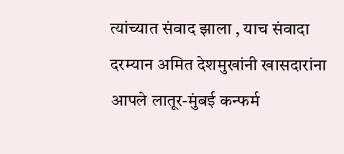त्यांच्यात संवाद झाला , याच संवादा दरम्यान अमित देशमुखांनी खासदारांना आपले लातूर-मुंबई कन्फर्म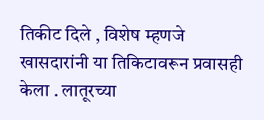तिकीट दिले , विशेष म्हणजे खासदारांनी या तिकिटावरून प्रवासही केला . लातूरच्या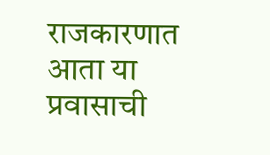राजकारणात आता या प्रवासाची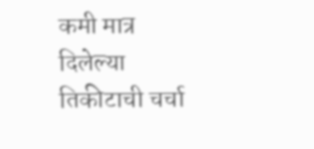कमी मात्र दिलेल्या तिकीटाची चर्चा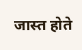जास्त होते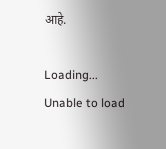आहे.

Loading...
Unable to load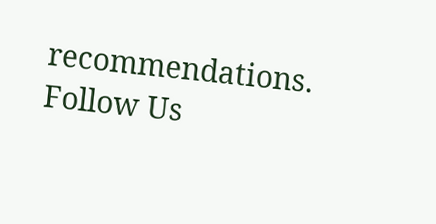recommendations.
Follow Us